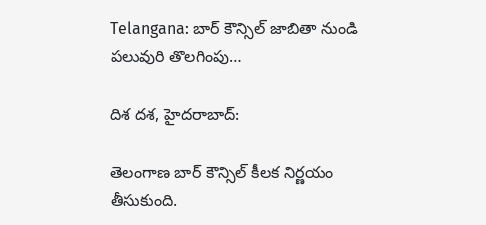Telangana: బార్ కౌన్సిల్ జాబితా నుండి పలువురి తొలగింపు…

దిశ దశ, హైదరాబాద్:

తెలంగాణ బార్ కౌన్సిల్ కీలక నిర్ణయం తీసుకుంది.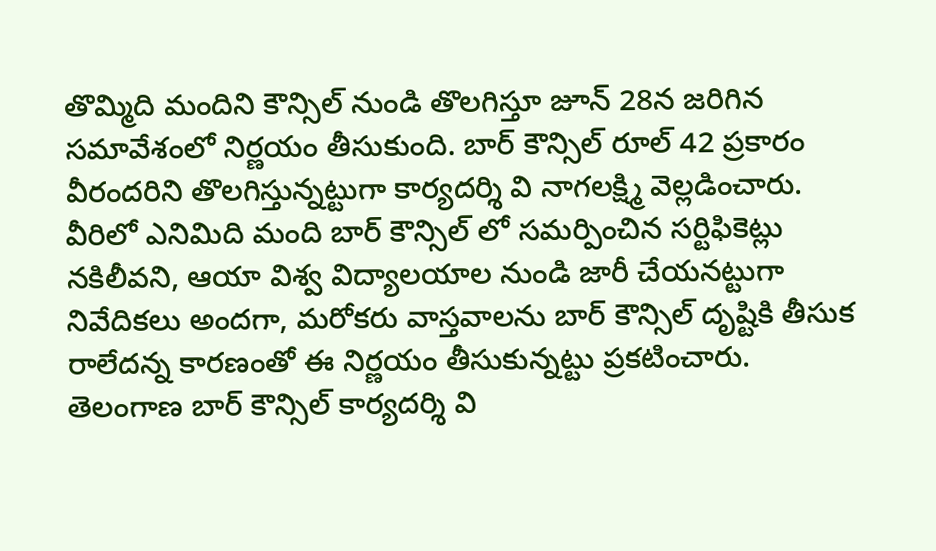తొమ్మిది మందిని కౌన్సిల్ నుండి తొలగిస్తూ జూన్ 28న జరిగిన సమావేశంలో నిర్ణయం తీసుకుంది. బార్ కౌన్సిల్ రూల్ 42 ప్రకారం వీరందరిని తొలగిస్తున్నట్టుగా కార్యదర్శి వి నాగలక్ష్మి వెల్లడించారు. వీరిలో ఎనిమిది మంది బార్ కౌన్సిల్ లో సమర్పించిన సర్టిఫికెట్లు నకిలీవని, ఆయా విశ్వ విద్యాలయాల నుండి జారీ చేయనట్టుగా నివేదికలు అందగా, మరోకరు వాస్తవాలను బార్ కౌన్సిల్ దృష్టికి తీసుక రాలేదన్న కారణంతో ఈ నిర్ణయం తీసుకున్నట్టు ప్రకటించారు. తెలంగాణ బార్ కౌన్సిల్ కార్యదర్శి వి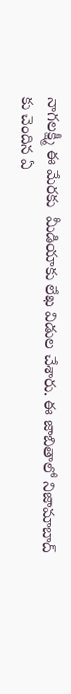నాగలక్ష్మీ ఈ మేరకు  మీడియాకు లేఖ విడుల చేశారు. ఈ జాబితాలో నిజామాబాద్ కు చెందిన ఏ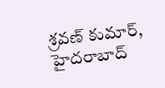శ్రవణ్ కుమార్, హైదరాబాద్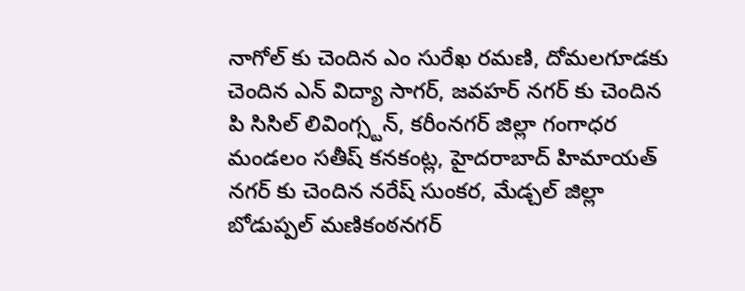నాగోల్ కు చెందిన ఎం సురేఖ రమణి, దోమలగూడకు చెందిన ఎన్ విద్యా సాగర్, జవహర్ నగర్ కు చెందిన పి సిసిల్ లివింగ్స్టన్, కరీంనగర్ జిల్లా గంగాధర మండలం సతీష్ కనకంట్ల, హైదరాబాద్ హిమాయత్ నగర్ కు చెందిన నరేష్ సుంకర, మేడ్చల్ జిల్లా బోడుప్పల్ మణికంఠనగర్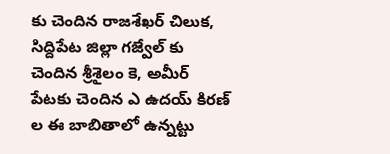కు చెందిన రాజశేఖర్ చిలుక, సిద్దిపేట జిల్లా గజ్వేల్ కు చెందిన శ్రీశైలం కె, అమీర్ పేటకు చెందిన ఎ ఉదయ్ కిరణ్ ల ఈ బాబితాలో ఉన్నట్టు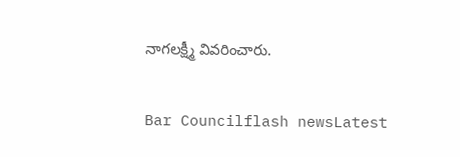నాగలక్ష్మీ వివరించారు.

Bar Councilflash newsLatest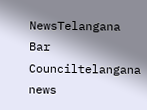NewsTelangana Bar Counciltelangana news